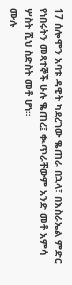17 ሰሎሞን አባቱ ዳዊት ካደረገው ቈጠራ በኋላ፣ በእስራኤል ምድር የነበሩትን መጻተኞች ሁሉ ቈጠረ፤ ቊጥራቸውም አንድ መቶ አምሳ ሦስት ሺህ ስድስት መቶ ሆነ።
ሙሉ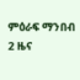ምዕራፍ ማንበብ 2 ዜና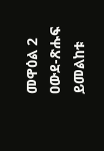መዋዕል 2
ዐውደ-ጽሑፍ ይመልከቱ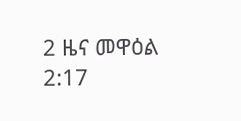2 ዜና መዋዕል 2:17